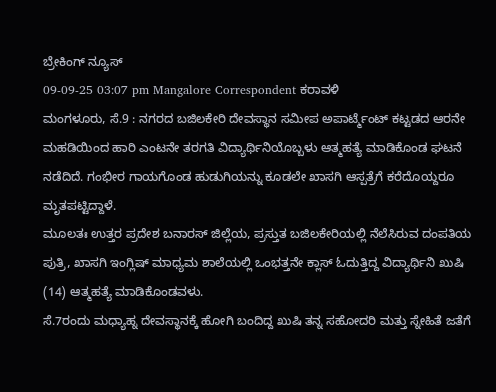ಬ್ರೇಕಿಂಗ್ ನ್ಯೂಸ್
09-09-25 03:07 pm Mangalore Correspondent ಕರಾವಳಿ
ಮಂಗಳೂರು, ಸೆ.9 : ನಗರದ ಬಜಿಲಕೇರಿ ದೇವಸ್ಥಾನ ಸಮೀಪ ಅಪಾರ್ಟ್ಮೆಂಟ್ ಕಟ್ಟಡದ ಆರನೇ ಮಹಡಿಯಿಂದ ಹಾರಿ ಎಂಟನೇ ತರಗತಿ ವಿದ್ಯಾರ್ಥಿನಿಯೊಬ್ಬಳು ಆತ್ಮಹತ್ಯೆ ಮಾಡಿಕೊಂಡ ಘಟನೆ ನಡೆದಿದೆ. ಗಂಭೀರ ಗಾಯಗೊಂಡ ಹುಡುಗಿಯನ್ನು ಕೂಡಲೇ ಖಾಸಗಿ ಆಸ್ಪತ್ರೆಗೆ ಕರೆದೊಯ್ದರೂ ಮೃತಪಟ್ಟಿದ್ದಾಳೆ.
ಮೂಲತಃ ಉತ್ತರ ಪ್ರದೇಶ ಬನಾರಸ್ ಜಿಲ್ಲೆಯ, ಪ್ರಸ್ತುತ ಬಜಿಲಕೇರಿಯಲ್ಲಿ ನೆಲೆಸಿರುವ ದಂಪತಿಯ ಪುತ್ರಿ, ಖಾಸಗಿ ಇಂಗ್ಲಿಷ್ ಮಾಧ್ಯಮ ಶಾಲೆಯಲ್ಲಿ ಒಂಭತ್ತನೇ ಕ್ಲಾಸ್ ಓದುತ್ತಿದ್ದ ವಿದ್ಯಾರ್ಥಿನಿ ಖುಷಿ (14) ಆತ್ಮಹತ್ಯೆ ಮಾಡಿಕೊಂಡವಳು.
ಸೆ.7ರಂದು ಮಧ್ಯಾಹ್ನ ದೇವಸ್ಥಾನಕ್ಕೆ ಹೋಗಿ ಬಂದಿದ್ದ ಖುಷಿ ತನ್ನ ಸಹೋದರಿ ಮತ್ತು ಸ್ನೇಹಿತೆ ಜತೆಗೆ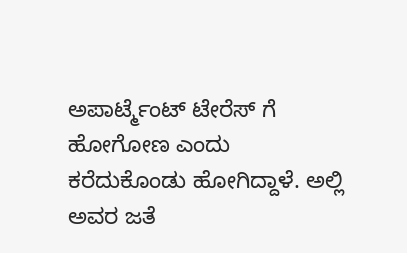ಅಪಾರ್ಟ್ಮೆಂಟ್ ಟೇರೆಸ್ ಗೆ ಹೋಗೋಣ ಎಂದು ಕರೆದುಕೊಂಡು ಹೋಗಿದ್ದಾಳೆ. ಅಲ್ಲಿ ಅವರ ಜತೆ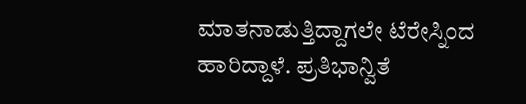ಮಾತನಾಡುತ್ತಿದ್ದಾಗಲೇ ಟೆರೇಸ್ನಿಂದ ಹಾರಿದ್ದಾಳೆ. ಪ್ರತಿಭಾನ್ವಿತೆ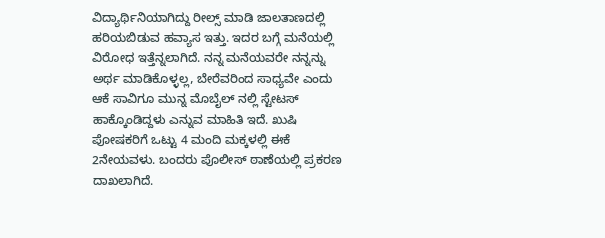ವಿದ್ಯಾರ್ಥಿನಿಯಾಗಿದ್ದು ರೀಲ್ಸ್ ಮಾಡಿ ಜಾಲತಾಣದಲ್ಲಿ ಹರಿಯಬಿಡುವ ಹವ್ಯಾಸ ಇತ್ತು. ಇದರ ಬಗ್ಗೆ ಮನೆಯಲ್ಲಿ ವಿರೋಧ ಇತ್ತೆನ್ನಲಾಗಿದೆ. ನನ್ನ ಮನೆಯವರೇ ನನ್ನನ್ನು ಅರ್ಥ ಮಾಡಿಕೊಳ್ಳಲ್ಲ, ಬೇರೆವರಿಂದ ಸಾಧ್ಯವೇ ಎಂದು ಆಕೆ ಸಾವಿಗೂ ಮುನ್ನ ಮೊಬೈಲ್ ನಲ್ಲಿ ಸ್ಟೇಟಸ್ ಹಾಕ್ಕೊಂಡಿದ್ದಳು ಎನ್ನುವ ಮಾಹಿತಿ ಇದೆ. ಖುಷಿ ಪೋಷಕರಿಗೆ ಒಟ್ಟು 4 ಮಂದಿ ಮಕ್ಕಳಲ್ಲಿ ಈಕೆ 2ನೇಯವಳು. ಬಂದರು ಪೊಲೀಸ್ ಠಾಣೆಯಲ್ಲಿ ಪ್ರಕರಣ ದಾಖಲಾಗಿದೆ.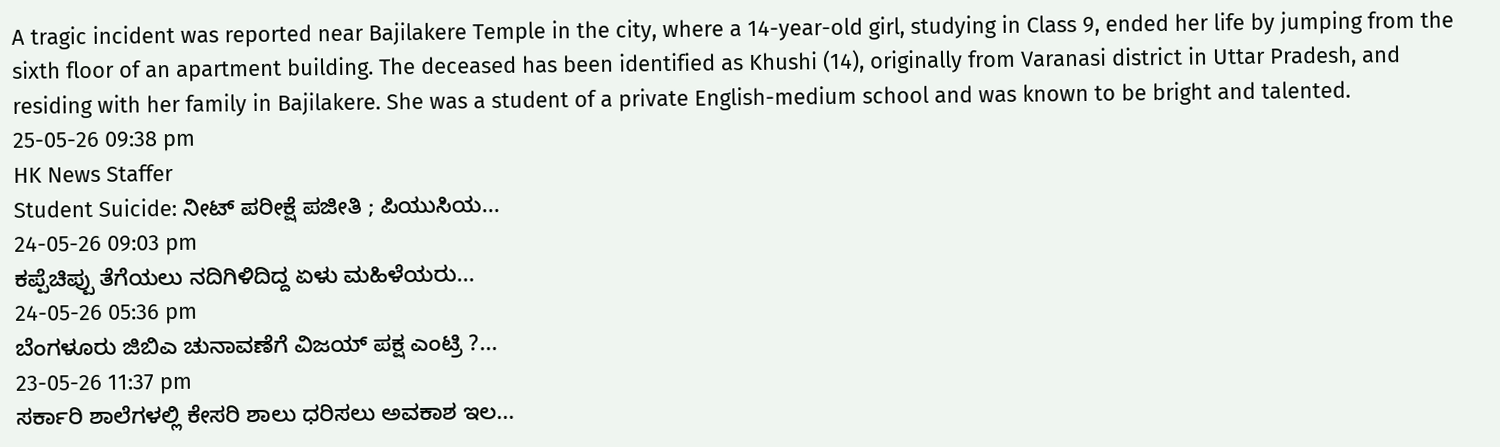A tragic incident was reported near Bajilakere Temple in the city, where a 14-year-old girl, studying in Class 9, ended her life by jumping from the sixth floor of an apartment building. The deceased has been identified as Khushi (14), originally from Varanasi district in Uttar Pradesh, and residing with her family in Bajilakere. She was a student of a private English-medium school and was known to be bright and talented.
25-05-26 09:38 pm
HK News Staffer
Student Suicide: ನೀಟ್ ಪರೀಕ್ಷೆ ಪಜೀತಿ ; ಪಿಯುಸಿಯ...
24-05-26 09:03 pm
ಕಪ್ಪೆಚಿಪ್ಪು ತೆಗೆಯಲು ನದಿಗಿಳಿದಿದ್ದ ಏಳು ಮಹಿಳೆಯರು...
24-05-26 05:36 pm
ಬೆಂಗಳೂರು ಜಿಬಿಎ ಚುನಾವಣೆಗೆ ವಿಜಯ್ ಪಕ್ಷ ಎಂಟ್ರಿ ?...
23-05-26 11:37 pm
ಸರ್ಕಾರಿ ಶಾಲೆಗಳಲ್ಲಿ ಕೇಸರಿ ಶಾಲು ಧರಿಸಲು ಅವಕಾಶ ಇಲ...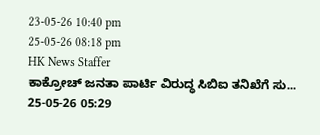23-05-26 10:40 pm
25-05-26 08:18 pm
HK News Staffer
ಕಾಕ್ರೋಚ್ ಜನತಾ ಪಾರ್ಟಿ ವಿರುದ್ಧ ಸಿಬಿಐ ತನಿಖೆಗೆ ಸು...
25-05-26 05:29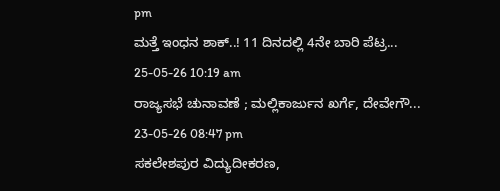pm
ಮತ್ತೆ ಇಂಧನ ಶಾಕ್..! 11 ದಿನದಲ್ಲಿ 4ನೇ ಬಾರಿ ಪೆಟ್ರ...
25-05-26 10:19 am
ರಾಜ್ಯಸಭೆ ಚುನಾವಣೆ ; ಮಲ್ಲಿಕಾರ್ಜುನ ಖರ್ಗೆ, ದೇವೇಗೌ...
23-05-26 08:47 pm
ಸಕಲೇಶಪುರ ವಿದ್ಯುದೀಕರಣ,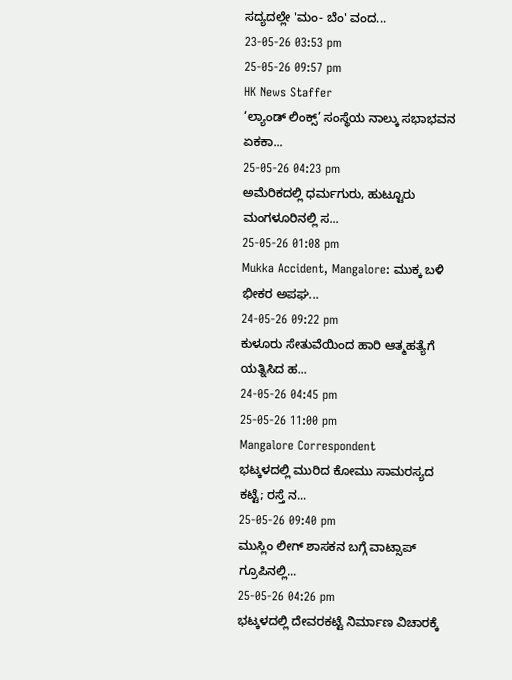ಸದ್ಯದಲ್ಲೇ 'ಮಂ- ಬೆಂ' ವಂದ...
23-05-26 03:53 pm
25-05-26 09:57 pm
HK News Staffer
‘ಲ್ಯಾಂಡ್ ಲಿಂಕ್ಸ್’ ಸಂಸ್ಥೆಯ ನಾಲ್ಕು ಸಭಾಭವನ ಏಕಕಾ...
25-05-26 04:23 pm
ಅಮೆರಿಕದಲ್ಲಿ ಧರ್ಮಗುರು, ಹುಟ್ಟೂರು ಮಂಗಳೂರಿನಲ್ಲಿ ಸ...
25-05-26 01:08 pm
Mukka Accident, Mangalore: ಮುಕ್ಕ ಬಳಿ ಭೀಕರ ಅಪಘ...
24-05-26 09:22 pm
ಕುಳೂರು ಸೇತುವೆಯಿಂದ ಹಾರಿ ಆತ್ಮಹತ್ಯೆಗೆ ಯತ್ನಿಸಿದ ಹ...
24-05-26 04:45 pm
25-05-26 11:00 pm
Mangalore Correspondent
ಭಟ್ಕಳದಲ್ಲಿ ಮುರಿದ ಕೋಮು ಸಾಮರಸ್ಯದ ಕಟ್ಟೆ; ರಸ್ತೆ ನ...
25-05-26 09:40 pm
ಮುಸ್ಲಿಂ ಲೀಗ್ ಶಾಸಕನ ಬಗ್ಗೆ ವಾಟ್ಸಾಪ್ ಗ್ರೂಪಿನಲ್ಲಿ...
25-05-26 04:26 pm
ಭಟ್ಕಳದಲ್ಲಿ ದೇವರಕಟ್ಟೆ ನಿರ್ಮಾಣ ವಿಚಾರಕ್ಕೆ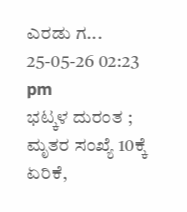ಎರಡು ಗ...
25-05-26 02:23 pm
ಭಟ್ಕಳ ದುರಂತ ; ಮೃತರ ಸಂಖ್ಯೆ 10ಕ್ಕೆ ಏರಿಕೆ,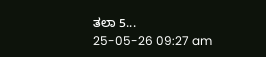ತಲಾ 5...
25-05-26 09:27 am